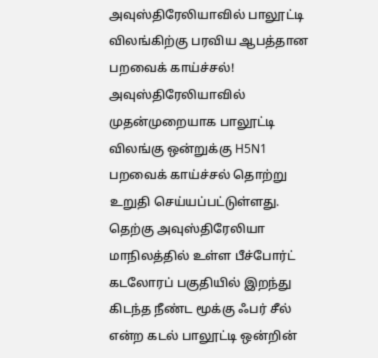அவுஸ்திரேலியாவில் பாலூட்டி விலங்கிற்கு பரவிய ஆபத்தான பறவைக் காய்ச்சல்!
அவுஸ்திரேலியாவில் முதன்முறையாக பாலூட்டி விலங்கு ஒன்றுக்கு H5N1 பறவைக் காய்ச்சல் தொற்று உறுதி செய்யப்பட்டுள்ளது.
தெற்கு அவுஸ்திரேலியா மாநிலத்தில் உள்ள பீச்போர்ட் கடலோரப் பகுதியில் இறந்து கிடந்த நீண்ட மூக்கு ஃபர் சீல் என்ற கடல் பாலூட்டி ஒன்றின்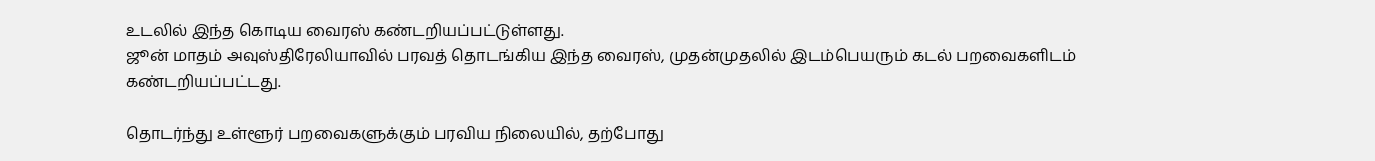உடலில் இந்த கொடிய வைரஸ் கண்டறியப்பட்டுள்ளது.
ஜூன் மாதம் அவுஸ்திரேலியாவில் பரவத் தொடங்கிய இந்த வைரஸ், முதன்முதலில் இடம்பெயரும் கடல் பறவைகளிடம் கண்டறியப்பட்டது.

தொடர்ந்து உள்ளூர் பறவைகளுக்கும் பரவிய நிலையில், தற்போது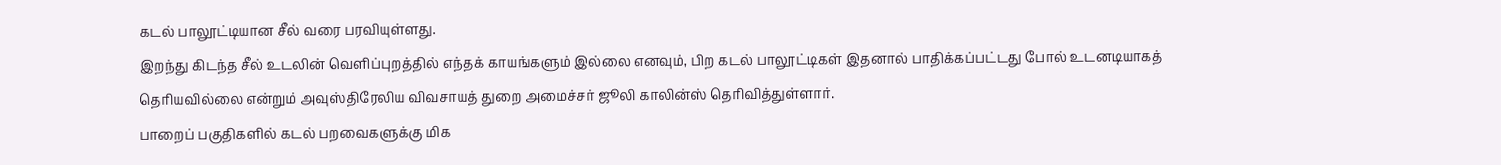கடல் பாலூட்டியான சீல் வரை பரவியுள்ளது.
இறந்து கிடந்த சீல் உடலின் வெளிப்புறத்தில் எந்தக் காயங்களும் இல்லை எனவும், பிற கடல் பாலூட்டிகள் இதனால் பாதிக்கப்பட்டது போல் உடனடியாகத் தெரியவில்லை என்றும் அவுஸ்திரேலிய விவசாயத் துறை அமைச்சர் ஜூலி காலின்ஸ் தெரிவித்துள்ளார்.
பாறைப் பகுதிகளில் கடல் பறவைகளுக்கு மிக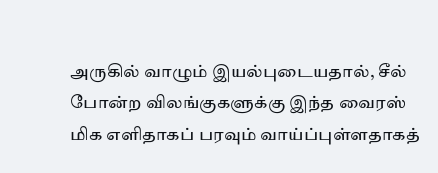அருகில் வாழும் இயல்புடையதால், சீல் போன்ற விலங்குகளுக்கு இந்த வைரஸ் மிக எளிதாகப் பரவும் வாய்ப்புள்ளதாகத்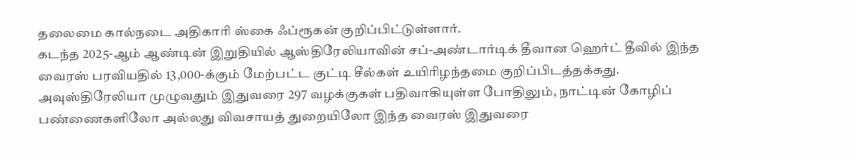தலைமை கால்நடை அதிகாரி ஸ்கை ஃப்ரூகன் குறிப்பிட்டுள்ளார்.
கடந்த 2025-ஆம் ஆண்டின் இறுதியில் ஆஸ்திரேலியாவின் சப்-அண்டார்டிக் தீவான ஹெர்ட் தீவில் இந்த வைரஸ் பரவியதில் 13,000-க்கும் மேற்பட்ட குட்டி சீல்கள் உயிரிழந்தமை குறிப்பிடத்தக்கது.
அவுஸ்திரேலியா முழுவதும் இதுவரை 297 வழக்குகள் பதிவாகியுள்ள போதிலும், நாட்டின் கோழிப் பண்ணைகளிலோ அல்லது விவசாயத் துறையிலோ இந்த வைரஸ் இதுவரை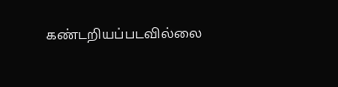கண்டறியப்படவில்லை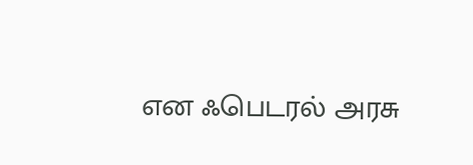என ஃபெடரல் அரசு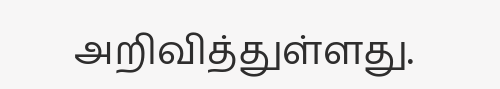அறிவித்துள்ளது.